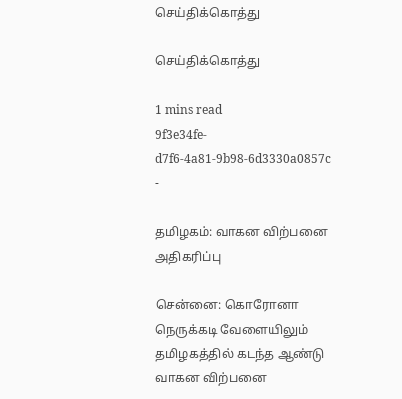செய்திக்கொத்து

செய்திக்கொத்து

1 mins read
9f3e34fe-d7f6-4a81-9b98-6d3330a0857c
-

தமிழகம்: வாகன விற்பனை அதிகரிப்பு

சென்னை: கொரோனா நெருக்கடி வேளையிலும் தமிழகத்தில் கடந்த ஆண்டு வாகன விற்பனை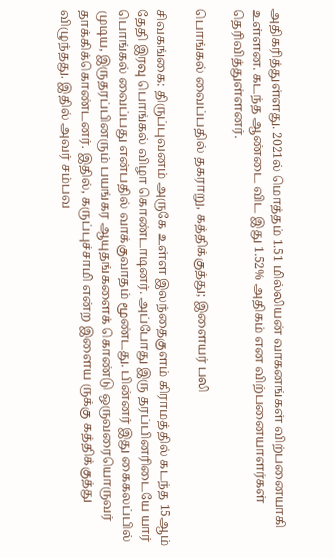அதிகரித்துள்ளது. 2021ல் மொத்தம் 1.51 மில்லியன் வாகனங்கள் விற்பனையாகி உள்ளன. கடந்த ஆண்டை விட இது 1.52% அதிகம் என விற்பனையாளர்கள் தெரிவித்துள்ளனர்.

பொங்கல் வைப்பதில் தகராறு, கத்திக்குத்து; இளையர் பலி

சிவகங்கை: திருப்புவனம் அருகே உள்ள இலந்தைகுளம் கிராமத்தில் கடந்த 15ஆம் தேதி இரவு பொங்கல் விழா கொண்டாடினர். அப்போது இரு தரப்பினரிடையே யார் பொங்கல் வைப்பது என்பதில் வாக்குவாதம் மூண்டது. பின்னர் இது கைகலப்பில் முடிய, இருதரப்பினரும் பயங்கர ஆயுதங்களைக் கொண்டு ஒருவரையொருவர் தாக்கிக்கொண்டனர். இதில், கருப்புச்சாமி என்ற இளைய ருக்கு கத்திக்குத்து விழுந்தது. இதில் அவர் சம்பவ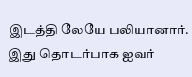இடத்தி லேயே பலியானார். இது தொடர்பாக ஐவர்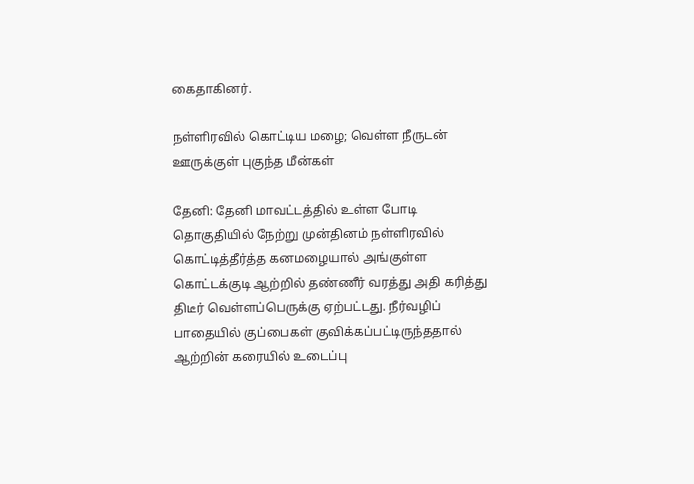கைதாகினர்.

நள்ளிரவில் கொட்டிய மழை; வெள்ள நீருடன் ஊருக்குள் புகுந்த மீன்கள்

தேனி: தேனி மாவட்டத்தில் உள்ள போடி தொகுதியில் நேற்று முன்தினம் நள்ளிரவில் கொட்டித்தீர்த்த கனமழையால் அங்குள்ள கொட்டக்குடி ஆற்றில் தண்ணீர் வரத்து அதி கரித்து திடீர் வெள்ளப்பெருக்கு ஏற்பட்டது. நீர்வழிப் பாதையில் குப்பைகள் குவிக்கப்பட்டிருந்ததால் ஆற்றின் கரையில் உடைப்பு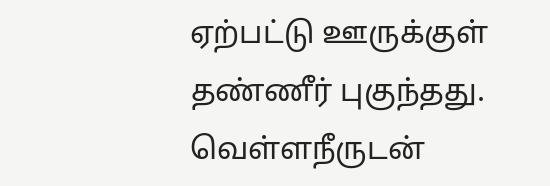ஏற்பட்டு ஊருக்குள் தண்ணீர் புகுந்தது. வெள்ளநீருடன்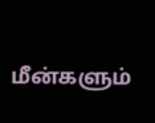மீன்களும்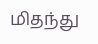மிதந்து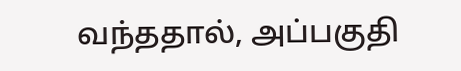வந்ததால், அப்பகுதி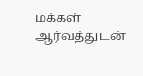மக்கள் ஆர்வத்துடன்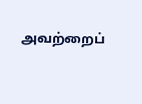அவற்றைப்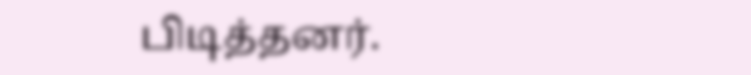பிடித்தனர்.